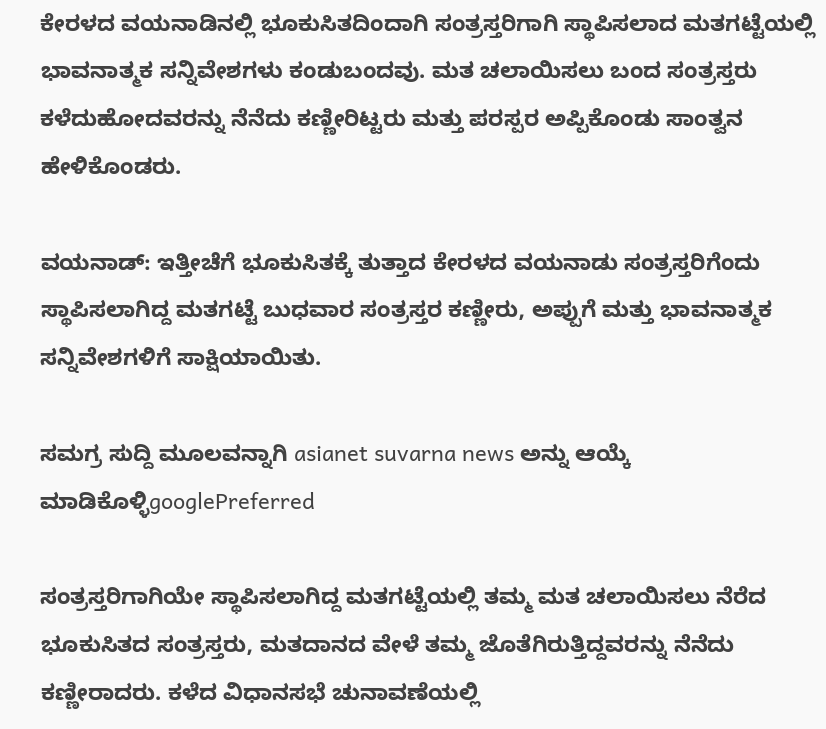ಕೇರಳದ ವಯನಾಡಿನಲ್ಲಿ ಭೂಕುಸಿತದಿಂದಾಗಿ ಸಂತ್ರಸ್ತರಿಗಾಗಿ ಸ್ಥಾಪಿಸಲಾದ ಮತಗಟ್ಟೆಯಲ್ಲಿ ಭಾವನಾತ್ಮಕ ಸನ್ನಿವೇಶಗಳು ಕಂಡುಬಂದವು. ಮತ ಚಲಾಯಿಸಲು ಬಂದ ಸಂತ್ರಸ್ತರು ಕಳೆದುಹೋದವರನ್ನು ನೆನೆದು ಕಣ್ಣೀರಿಟ್ಟರು ಮತ್ತು ಪರಸ್ಪರ ಅಪ್ಪಿಕೊಂಡು ಸಾಂತ್ವನ ಹೇಳಿಕೊಂಡರು.

ವಯನಾಡ್‌: ಇತ್ತೀಚೆಗೆ ಭೂಕುಸಿತಕ್ಕೆ ತುತ್ತಾದ ಕೇರಳದ ವಯನಾಡು ಸಂತ್ರಸ್ತರಿಗೆಂದು ಸ್ಥಾಪಿಸಲಾಗಿದ್ದ ಮತಗಟ್ಟೆ ಬುಧವಾರ ಸಂತ್ರಸ್ತರ ಕಣ್ಣೀರು, ಅಪ್ಪುಗೆ ಮತ್ತು ಭಾವನಾತ್ಮಕ ಸನ್ನಿವೇಶಗಳಿಗೆ ಸಾಕ್ಷಿಯಾಯಿತು.

ಸಮಗ್ರ ಸುದ್ದಿ ಮೂಲವನ್ನಾಗಿ asianet suvarna news ಅನ್ನು ಆಯ್ಕೆ ಮಾಡಿಕೊಳ್ಳಿgooglePreferred

ಸಂತ್ರಸ್ತರಿಗಾಗಿಯೇ ಸ್ಥಾಪಿಸಲಾಗಿದ್ದ ಮತಗಟ್ಟೆಯಲ್ಲಿ ತಮ್ಮ ಮತ ಚಲಾಯಿಸಲು ನೆರೆದ ಭೂಕುಸಿತದ ಸಂತ್ರಸ್ತರು, ಮತದಾನದ ವೇಳೆ ತಮ್ಮ ಜೊತೆಗಿರುತ್ತಿದ್ದವರನ್ನು ನೆನೆದು ಕಣ್ಣೀರಾದರು. ಕಳೆದ ವಿಧಾನಸಭೆ ಚುನಾವಣೆಯಲ್ಲಿ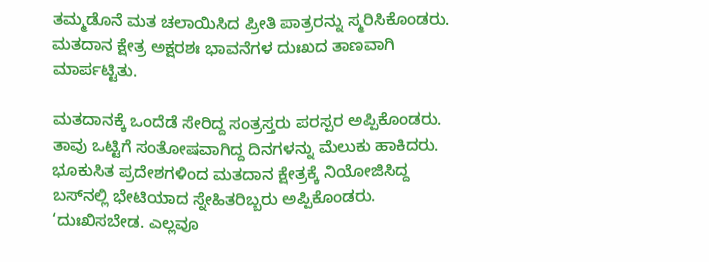ತಮ್ಮಡೊನೆ ಮತ ಚಲಾಯಿಸಿದ ಪ್ರೀತಿ ಪಾತ್ರರನ್ನು ಸ್ಮರಿಸಿಕೊಂಡರು. ಮತದಾನ ಕ್ಷೇತ್ರ ಅಕ್ಷರಶಃ ಭಾವನೆಗಳ ದುಃಖದ ತಾಣವಾಗಿ ಮಾರ್ಪಟ್ಟಿತು.

ಮತದಾನಕ್ಕೆ ಒಂದೆಡೆ ಸೇರಿದ್ದ ಸಂತ್ರಸ್ತರು ಪರಸ್ಪರ ಅಪ್ಪಿಕೊಂಡರು. ತಾವು ಒಟ್ಟಿಗೆ ಸಂತೋಷವಾಗಿದ್ದ ದಿನಗಳನ್ನು ಮೆಲುಕು ಹಾಕಿದರು. ಭೂಕುಸಿತ ಪ್ರದೇಶಗಳಿಂದ ಮತದಾನ ಕ್ಷೇತ್ರಕ್ಕೆ ನಿಯೋಜಿಸಿದ್ದ ಬಸ್‌ನಲ್ಲಿ ಭೇಟಿಯಾದ ಸ್ನೇಹಿತರಿಬ್ಬರು ಅಪ್ಪಿಕೊಂಡರು. ‘ದುಃಖಿಸಬೇಡ. ಎಲ್ಲವೂ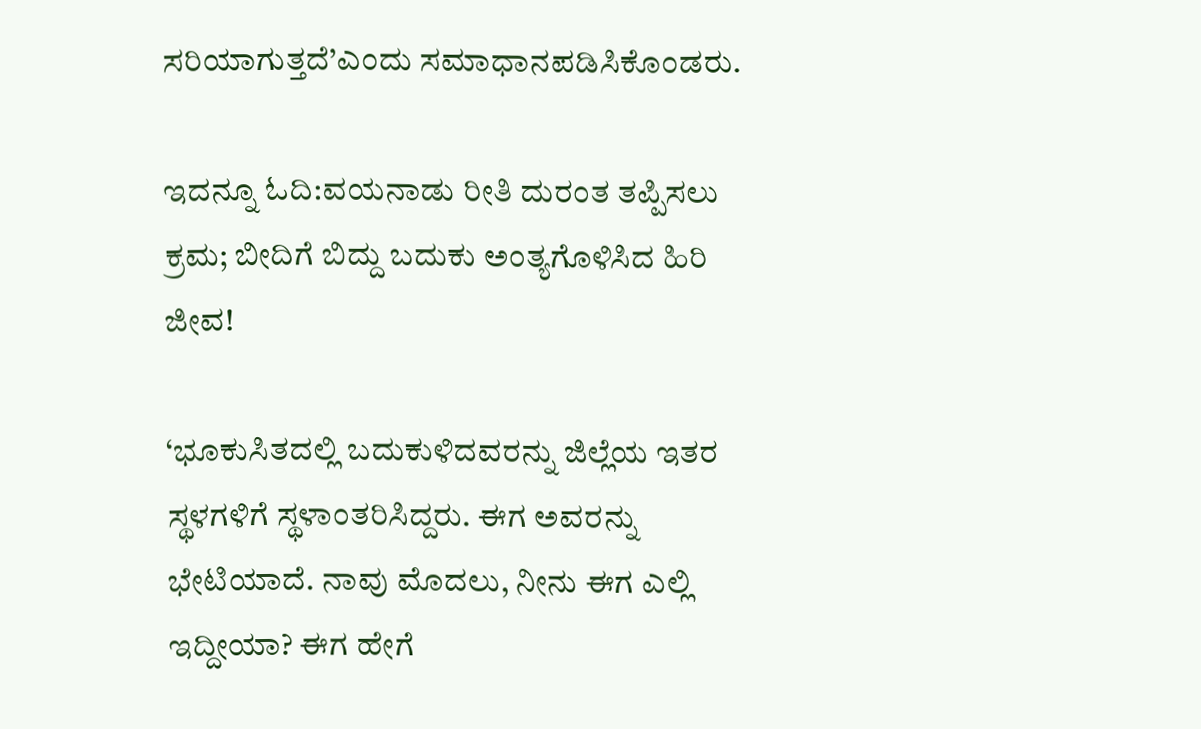ಸರಿಯಾಗುತ್ತದೆ’ಎಂದು ಸಮಾಧಾನಪಡಿಸಿಕೊಂಡರು.

ಇದನ್ನೂ ಓದಿ:ವಯನಾಡು ರೀತಿ ದುರಂತ ತಪ್ಪಿಸಲು ಕ್ರಮ; ಬೀದಿಗೆ ಬಿದ್ದು ಬದುಕು ಅಂತ್ಯಗೊಳಿಸಿದ ಹಿರಿ ಜೀವ!

‘ಭೂಕುಸಿತದಲ್ಲಿ ಬದುಕುಳಿದವರನ್ನು ಜಿಲ್ಲೆಯ ಇತರ ಸ್ಥಳಗಳಿಗೆ ಸ್ಥಳಾಂತರಿಸಿದ್ದರು. ಈಗ ಅವರನ್ನು ಭೇಟಿಯಾದೆ. ನಾವು ಮೊದಲು, ನೀನು ಈಗ ಎಲ್ಲಿ ಇದ್ದೀಯಾ? ಈಗ ಹೇಗೆ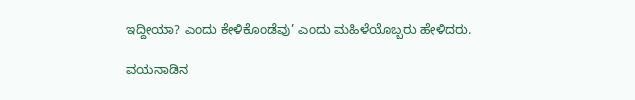ಇದ್ದೀಯಾ? ಎಂದು ಕೇಳಿಕೊಂಡೆವು’ ಎಂದು ಮಹಿಳೆಯೊಬ್ಬರು ಹೇಳಿದರು.

ವಯನಾಡಿನ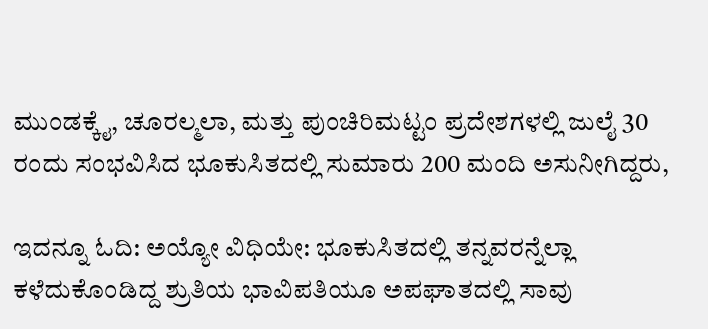ಮುಂಡಕ್ಕೈ, ಚೂರಲ್ಮಲಾ, ಮತ್ತು ಪುಂಚಿರಿಮಟ್ಟಂ ಪ್ರದೇಶಗಳಲ್ಲಿ ಜುಲೈ 30 ರಂದು ಸಂಭವಿಸಿದ ಭೂಕುಸಿತದಲ್ಲಿ ಸುಮಾರು 200 ಮಂದಿ ಅಸುನೀಗಿದ್ದರು,

ಇದನ್ನೂ ಓದಿ: ಅಯ್ಯೋ ವಿಧಿಯೇ: ಭೂಕುಸಿತದಲ್ಲಿ ತನ್ನವರನ್ನೆಲ್ಲಾ ಕಳೆದುಕೊಂಡಿದ್ದ ಶ್ರುತಿಯ ಭಾವಿಪತಿಯೂ ಅಪಘಾತದಲ್ಲಿ ಸಾವು